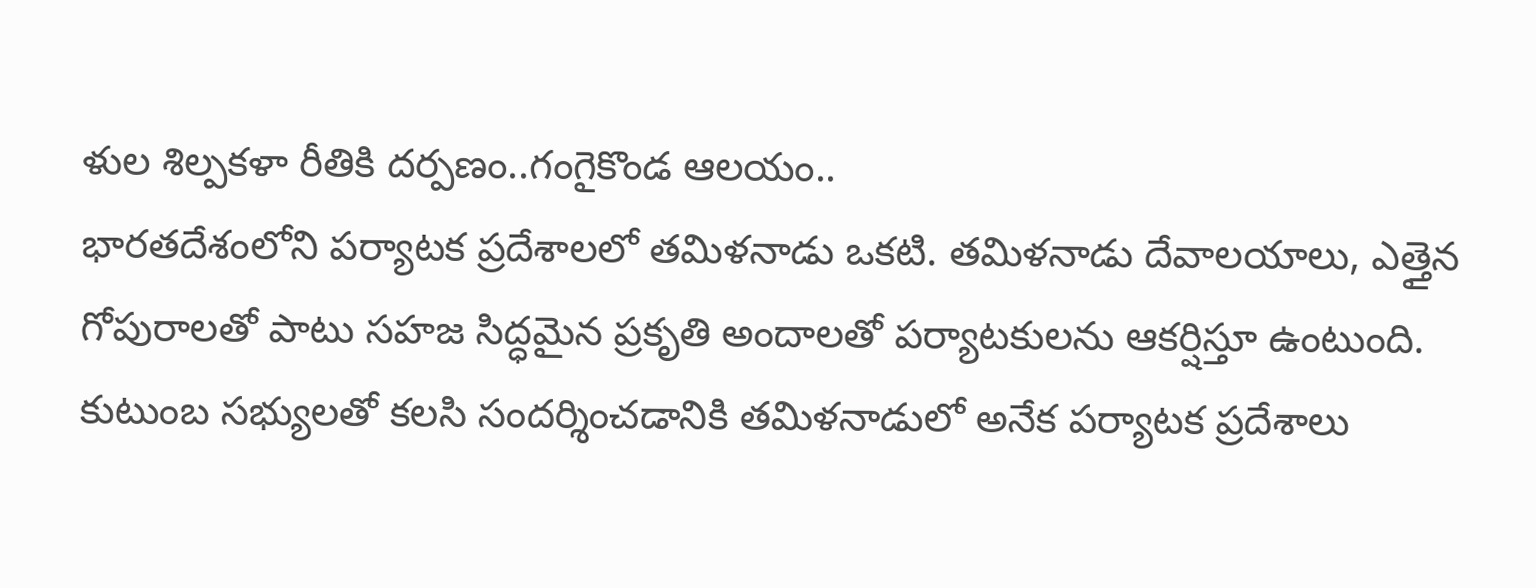ళుల శిల్పకళా రీతికి దర్పణం..గంగైకొండ ఆలయం..
భారతదేశంలోని పర్యాటక ప్రదేశాలలో తమిళనాడు ఒకటి. తమిళనాడు దేవాలయాలు, ఎత్తైన గోపురాలతో పాటు సహజ సిద్ధమైన ప్రకృతి అందాలతో పర్యాటకులను ఆకర్షిస్తూ ఉంటుంది. కుటుంబ సభ్యులతో కలసి సందర్శించడానికి తమిళనాడులో అనేక పర్యాటక ప్రదేశాలు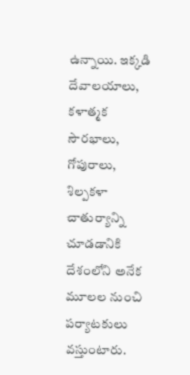ఉన్నాయి. ఇక్కడి దేవాలయాలు, కళాత్మక సౌరభాలు, గోపురాలు, శిల్పకళా చాతుర్యాన్ని చూడడానికి దేశంలోని అనేక మూలల నుంచి పర్యాటకులు వస్తుంటారు.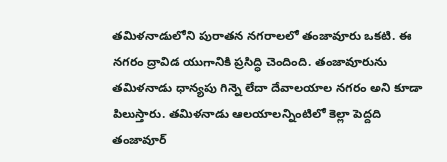తమిళనాడులోని పురాతన నగరాలలో తంజావూరు ఒకటి. ఈ నగరం ద్రావిడ యుగానికి ప్రసిద్ధి చెందింది. తంజావూరును తమిళనాడు ధాన్యపు గిన్నె లేదా దేవాలయాల నగరం అని కూడా పిలుస్తారు. తమిళనాడు ఆలయాలన్నింటిలో కెల్లా పెద్దది తంజావూర్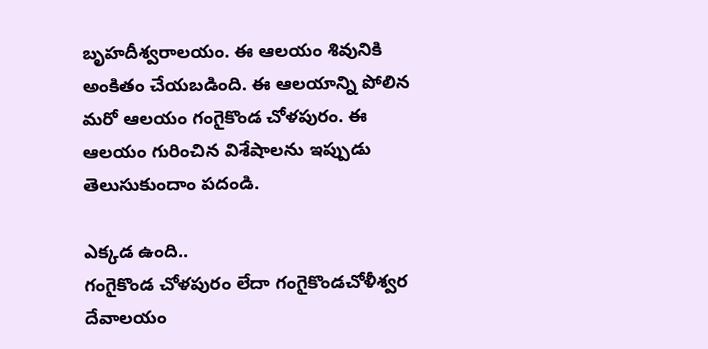బృహదీశ్వరాలయం. ఈ ఆలయం శివునికి అంకితం చేయబడింది. ఈ ఆలయాన్ని పోలిన మరో ఆలయం గంగైకొండ చోళపురం. ఈ ఆలయం గురించిన విశేషాలను ఇప్పుడు తెలుసుకుందాం పదండి.

ఎక్కడ ఉంది..
గంగైకొండ చోళపురం లేదా గంగైకొండచోళీశ్వర దేవాలయం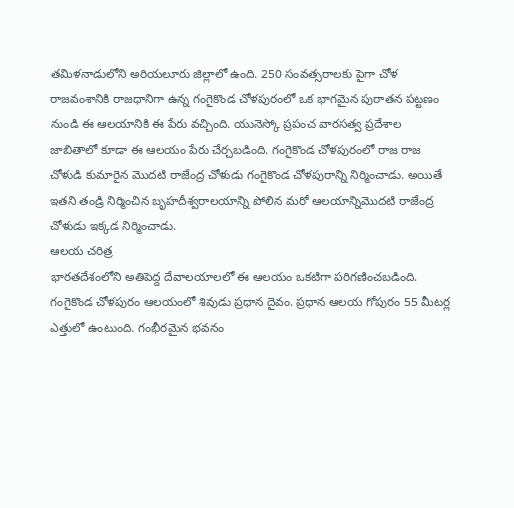తమిళనాడులోని అరియలూరు జిల్లాలో ఉంది. 250 సంవత్సరాలకు పైగా చోళ రాజవంశానికి రాజధానిగా ఉన్న గంగైకొండ చోళపురంలో ఒక భాగమైన పురాతన పట్టణం నుండి ఈ ఆలయానికి ఈ పేరు వచ్చింది. యునెస్కో ప్రపంచ వారసత్వ ప్రదేశాల జాబితాలో కూడా ఈ ఆలయం పేరు చేర్చబడింది. గంగైకొండ చోళపురంలో రాజ రాజ చోళుడి కుమారైన మొదటి రాజేంద్ర చోళుడు గంగైకొండ చోళపురాన్ని నిర్మించాడు. అయితే ఇతని తండ్రి నిర్మించిన బృహదీశ్వరాలయాన్ని పోలిన మరో ఆలయాన్నిమొదటి రాజేంద్ర చోళుడు ఇక్కడ నిర్మించాడు.
ఆలయ చరిత్ర
భారతదేశంలోని అతిపెద్ద దేవాలయాలలో ఈ ఆలయం ఒకటిగా పరిగణించబడింది. గంగైకొండ చోళపురం ఆలయంలో శివుడు ప్రధాన దైవం. ప్రధాన ఆలయ గోపురం 55 మీటర్ల ఎత్తులో ఉంటుంది. గంభీరమైన భవనం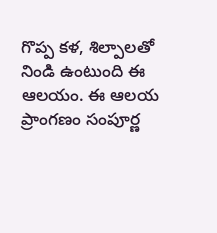గొప్ప కళ, శిల్పాలతో నిండి ఉంటుంది ఈ ఆలయం. ఈ ఆలయ ప్రాంగణం సంపూర్ణ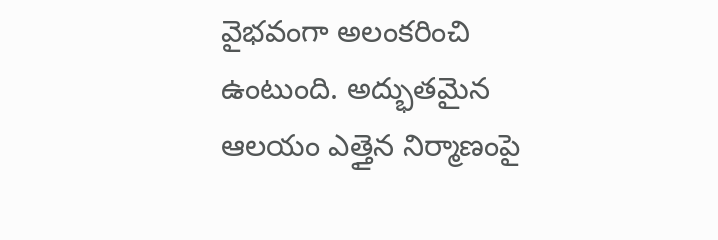వైభవంగా అలంకరించి ఉంటుంది. అద్భుతమైన ఆలయం ఎత్తైన నిర్మాణంపై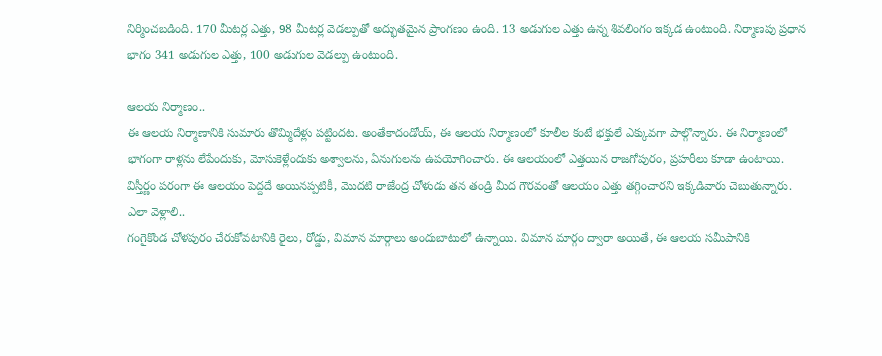నిర్మించబడింది. 170 మీటర్ల ఎత్తు, 98 మీటర్ల వెడల్పుతో అద్భుతమైన ప్రాంగణం ఉంది. 13 అడుగుల ఎత్తు ఉన్న శివలింగం ఇక్కడ ఉంటుంది. నిర్మాణపు ప్రధాన భాగం 341 అడుగుల ఎత్తు, 100 అడుగుల వెడల్పు ఉంటుంది.

ఆలయ నిర్మాణం..
ఈ ఆలయ నిర్మాణానికి సుమారు తొమ్మిదేళ్లు పట్టిందట. అంతేకాదండోయ్, ఈ ఆలయ నిర్మాణంలో కూలీల కంటే భక్తులే ఎక్కువగా పాల్గొన్నారు. ఈ నిర్మాణంలో భాగంగా రాళ్లను లేపేందుకు, మోసుకెళ్లేందుకు అశ్వాలను, ఏనుగులను ఉపయోగించారు. ఈ ఆలయంలో ఎత్తయిన రాజగోపురం, ప్రహరీలు కూడా ఉంటాయి. విస్తీర్ణం పరంగా ఈ ఆలయం పెద్దదే అయినప్పటికీ, మొదటి రాజేంద్ర చోళుడు తన తండ్రి మీద గౌరవంతో ఆలయం ఎత్తు తగ్గించారని ఇక్కడివారు చెబుతున్నారు.
ఎలా వెళ్లాలి..
గంగైకొండ చోళపురం చేరుకోవటానికి రైలు, రోడ్డు, విమాన మార్గాలు అందుబాటులో ఉన్నాయి. విమాన మార్గం ద్వారా అయితే, ఈ ఆలయ సమీపానికి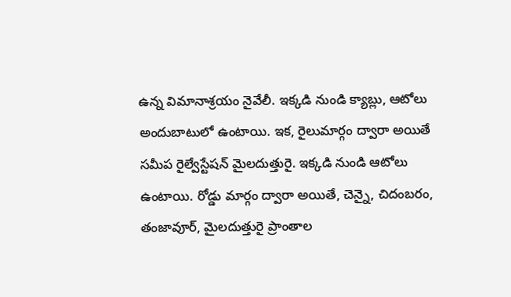ఉన్న విమానాశ్రయం నైవేలీ. ఇక్కడి నుండి క్యాబ్లు, ఆటోలు అందుబాటులో ఉంటాయి. ఇక, రైలుమార్గం ద్వారా అయితే సమీప రైల్వేస్టేషన్ మైలదుత్తురై. ఇక్కడి నుండి ఆటోలు ఉంటాయి. రోడ్డు మార్గం ద్వారా అయితే, చెన్నై, చిదంబరం, తంజావూర్, మైలదుత్తురై ప్రాంతాల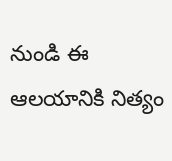నుండి ఈ ఆలయానికి నిత్యం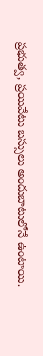ప్రభుత్వ, ప్రయివేటు బస్సులు అందుబాటులోనే ఉంటాయి.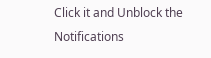Click it and Unblock the Notifications